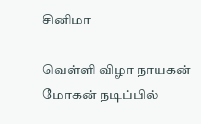சினிமா

வெள்ளி விழா நாயகன் மோகன் நடிப்பில்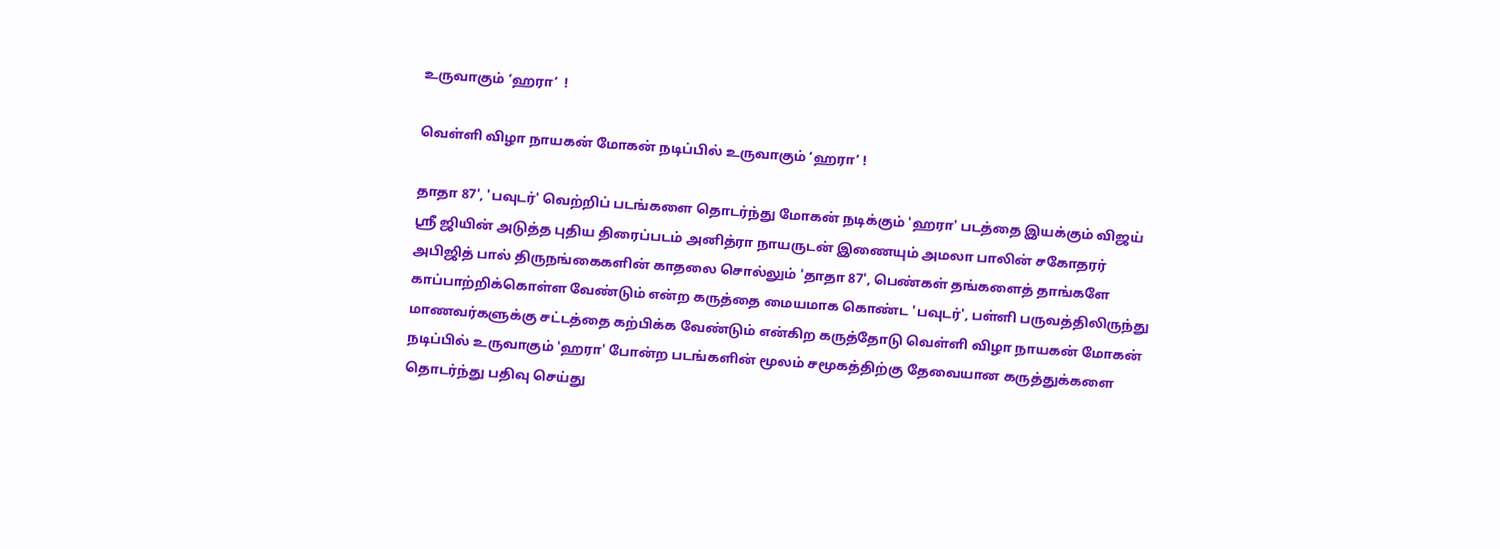உருவாகும் ‘ஹரா’  !

வெள்ளி விழா நாயகன் மோகன் நடிப்பில் உருவாகும் ‘ஹரா’ !

தாதா 87', 'பவுடர்' வெற்றிப் படங்களை தொடர்ந்து மோகன் நடிக்கும் 'ஹரா' படத்தை இயக்கும் விஜய் ஸ்ரீ ஜியின் அடுத்த புதிய திரைப்படம் அனித்ரா நாயருடன் இணையும் அமலா பாலின் சகோதரர் அபிஜித் பால் திருநங்கைகளின் காதலை சொல்லும் 'தாதா 87', பெண்கள் தங்களைத் தாங்களே காப்பாற்றிக்கொள்ள வேண்டும் என்ற கருத்தை மையமாக கொண்ட 'பவுடர்', பள்ளி பருவத்திலிருந்து மாணவர்களுக்கு சட்டத்தை கற்பிக்க வேண்டும் என்கிற கருத்தோடு வெள்ளி விழா நாயகன் மோகன் நடிப்பில் உருவாகும் 'ஹரா' போன்ற படங்களின் மூலம் சமூகத்திற்கு தேவையான கருத்துக்களை தொடர்ந்து பதிவு செய்து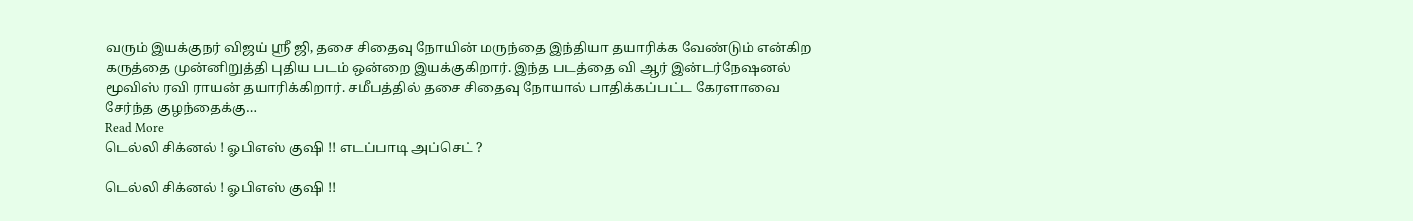வரும் இயக்குநர் விஜய் ஸ்ரீ ஜி, தசை சிதைவு நோயின் மருந்தை இந்தியா தயாரிக்க வேண்டும் என்கிற கருத்தை முன்னிறுத்தி புதிய படம் ஒன்றை இயக்குகிறார். இந்த படத்தை வி ஆர் இன்டர்நேஷனல் மூவிஸ் ரவி ராயன் தயாரிக்கிறார். சமீபத்தில் தசை சிதைவு நோயால் பாதிக்கப்பட்ட கேரளாவை சேர்ந்த குழந்தைக்கு…
Read More
டெல்லி சிக்னல் ! ஓபிஎஸ் குஷி !! எடப்பாடி அப்செட் ?

டெல்லி சிக்னல் ! ஓபிஎஸ் குஷி !!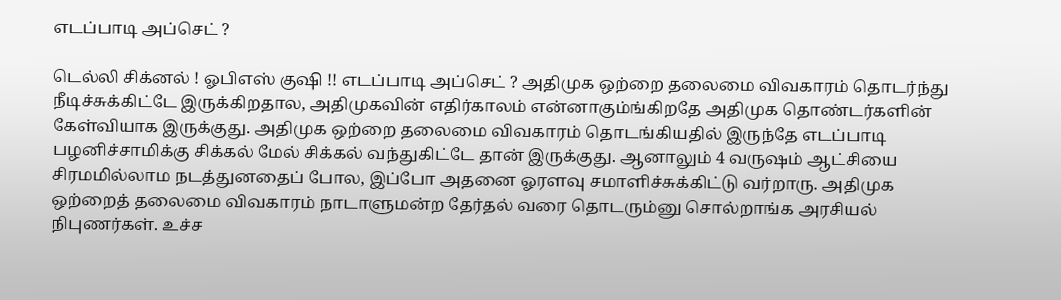எடப்பாடி அப்செட் ?

டெல்லி சிக்னல் ! ஓபிஎஸ் குஷி !! எடப்பாடி அப்செட் ? அதிமுக ஒற்றை தலைமை விவகாரம் தொடர்ந்து நீடிச்சுக்கிட்டே இருக்கிறதால, அதிமுகவின் எதிர்காலம் என்னாகும்ங்கிறதே அதிமுக தொண்டர்களின் கேள்வியாக இருக்குது. அதிமுக ஒற்றை தலைமை விவகாரம் தொடங்கியதில் இருந்தே எடப்பாடி பழனிச்சாமிக்கு சிக்கல் மேல் சிக்கல் வந்துகிட்டே தான் இருக்குது. ஆனாலும் 4 வருஷம் ஆட்சியை சிரமமில்லாம நடத்துனதைப் போல, இப்போ அதனை ஓரளவு சமாளிச்சுக்கிட்டு வர்றாரு. அதிமுக ஒற்றைத் தலைமை விவகாரம் நாடாளுமன்ற தேர்தல் வரை தொடரும்னு சொல்றாங்க அரசியல் நிபுணர்கள். உச்ச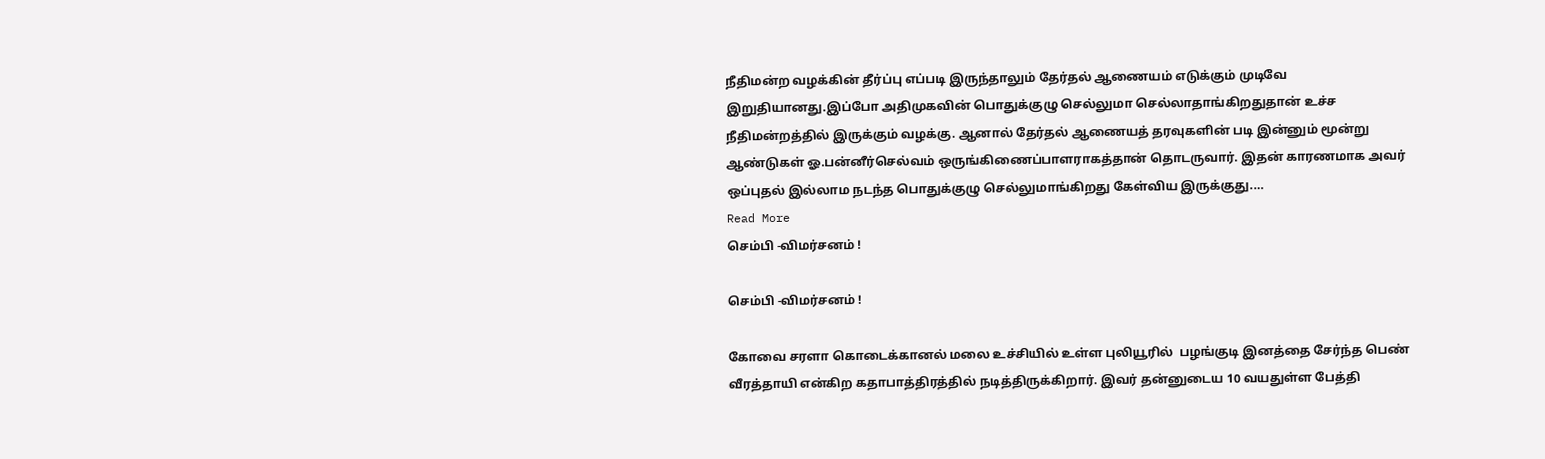நீதிமன்ற வழக்கின் தீர்ப்பு எப்படி இருந்தாலும் தேர்தல் ஆணையம் எடுக்கும் முடிவே இறுதியானது.இப்போ அதிமுகவின் பொதுக்குழு செல்லுமா செல்லாதாங்கிறதுதான் உச்ச நீதிமன்றத்தில் இருக்கும் வழக்கு. ஆனால் தேர்தல் ஆணையத் தரவுகளின் படி இன்னும் மூன்று ஆண்டுகள் ஓ.பன்னீர்செல்வம் ஒருங்கிணைப்பாளராகத்தான் தொடருவார். இதன் காரணமாக அவர் ஒப்புதல் இல்லாம நடந்த பொதுக்குழு செல்லுமாங்கிறது கேள்விய இருக்குது.…
Read More
செம்பி -விமர்சனம் !

செம்பி -விமர்சனம் !

கோவை சரளா கொடைக்கானல் மலை உச்சியில் உள்ள புலியூரில்  பழங்குடி இனத்தை சேர்ந்த பெண் வீரத்தாயி என்கிற கதாபாத்திரத்தில் நடித்திருக்கிறார். இவர் தன்னுடைய 10 வயதுள்ள பேத்தி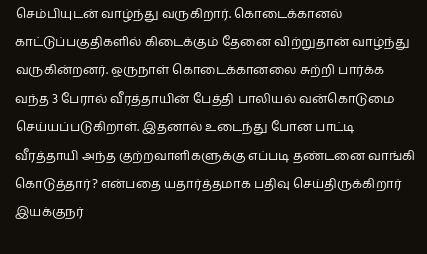செம்பியுடன் வாழ்ந்து வருகிறார். கொடைக்கானல் காட்டுப்பகுதிகளில் கிடைக்கும் தேனை விற்றுதான் வாழ்ந்து வருகின்றனர். ஒருநாள் கொடைக்கானலை சுற்றி பார்க்க வந்த 3 பேரால் வீரத்தாயின் பேத்தி பாலியல் வன்கொடுமை செய்யப்படுகிறாள். இதனால் உடைந்து போன பாட்டி வீரத்தாயி அந்த குற்றவாளிகளுக்கு எப்படி தண்டனை வாங்கி கொடுத்தார்? என்பதை யதார்த்தமாக பதிவு செய்திருக்கிறார் இயக்குநர்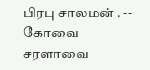பிரபு சாலமன் . -- கோவை சரளாவை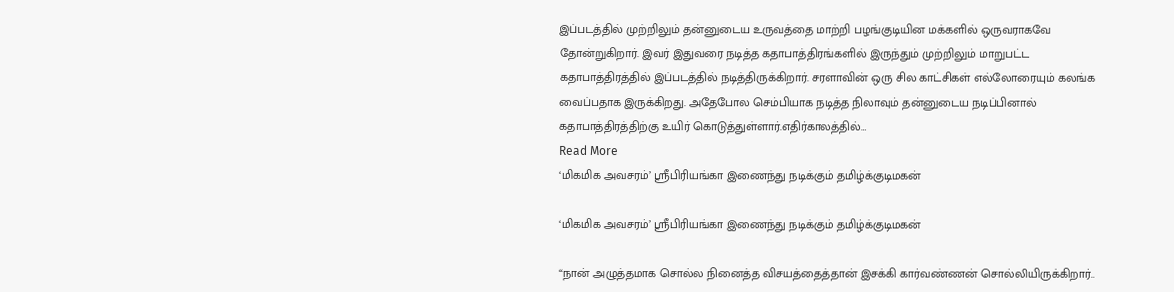இப்படத்தில் முற்றிலும் தன்னுடைய உருவத்தை மாற்றி பழங்குடியின மக்களில் ஒருவராகவே தோன்றுகிறார். இவர் இதுவரை நடித்த கதாபாத்திரங்களில் இருந்தும் முற்றிலும் மாறுபட்ட கதாபாத்திரத்தில் இப்படத்தில் நடித்திருக்கிறார். சரளாவின் ஒரு சில காட்சிகள் எல்லோரையும் கலங்க வைப்பதாக இருக்கிறது. அதேபோல செம்பியாக நடித்த நிலாவும் தன்னுடைய நடிப்பினால் கதாபாத்திரத்திற்கு உயிர் கொடுத்துள்ளார்.எதிர்காலத்தில்…
Read More
‘மிகமிக அவசரம்’ ஸ்ரீபிரியங்கா இணைந்து நடிக்கும் தமிழ்க்குடிமகன்

‘மிகமிக அவசரம்’ ஸ்ரீபிரியங்கா இணைந்து நடிக்கும் தமிழ்க்குடிமகன்

“நான் அழுத்தமாக சொல்ல நினைத்த விசயத்தைத்தான் இசக்கி கார்வண்ணன் சொல்லியிருக்கிறார்..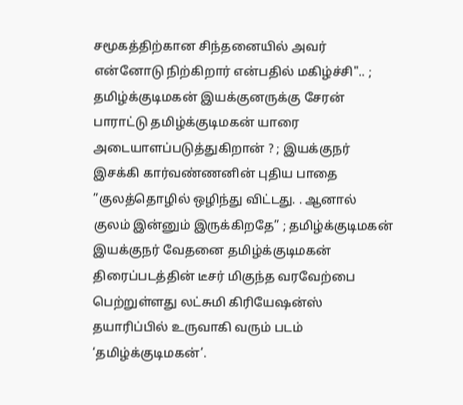சமூகத்திற்கான சிந்தனையில் அவர் என்னோடு நிற்கிறார் என்பதில் மகிழ்ச்சி".. ; தமிழ்க்குடிமகன் இயக்குனருக்கு சேரன் பாராட்டு தமிழ்க்குடிமகன் யாரை அடையாளப்படுத்துகிறான் ? ; இயக்குநர் இசக்கி கார்வண்ணனின் புதிய பாதை ”குலத்தொழில் ஒழிந்து விட்டது. . ஆனால் குலம் இன்னும் இருக்கிறதே” ; தமிழ்க்குடிமகன் இயக்குநர் வேதனை தமிழ்க்குடிமகன் திரைப்படத்தின் டீசர் மிகுந்த வரவேற்பை பெற்றுள்ளது லட்சுமி கிரியேஷன்ஸ் தயாரிப்பில் உருவாகி வரும் படம் ‘தமிழ்க்குடிமகன்’.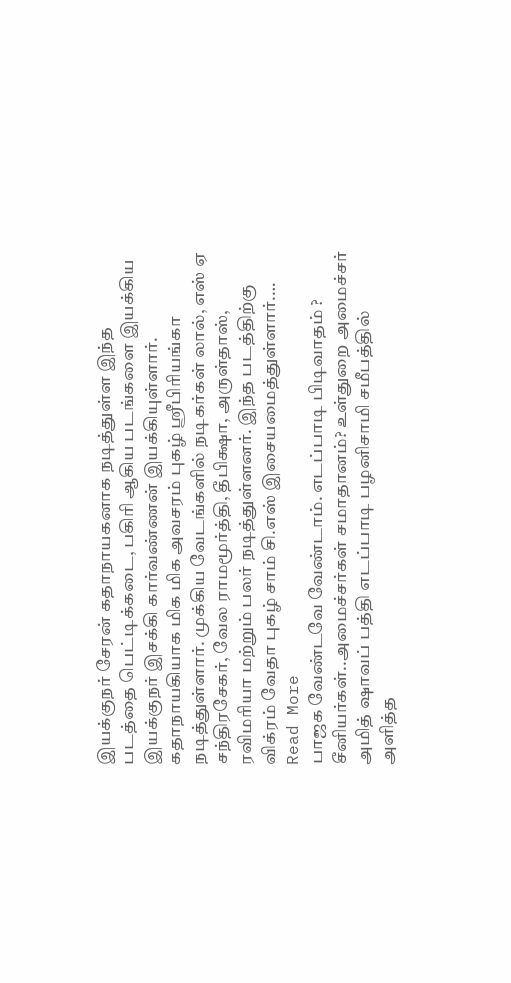இயக்குநர் சேரன் கதாநாயகனாக நடித்துள்ள இந்த படத்தை பெட்டிக்கடை, பகிரி ஆகிய படங்களை இயக்கிய இயக்குநர் இசக்கி கார்வண்ணன் இயக்கியுள்ளார். கதாநாயகியாக மிக மிக அவசரம் புகழ் ஸ்ரீபிரியங்கா நடித்துள்ளார். முக்கிய வேடங்களில் நடிகர்கள் லால், எஸ் ஏ சந்திரசேகர், வேல ராமமூர்த்தி, தீபிக்ஷா, அருள்தாஸ், ரவிமரியா மற்றும் பலர் நடித்துள்ளனர். இந்த படத்திற்கு விக்ரம் வேதா புகழ் சாம் சி.எஸ் இசையமைத்துள்ளார்.…
Read More
பாஜக வேண்டவே வேண்டாம். எடப்பாடி பிடிவாதம் ? சீனியர்கள்..அமைச்சர்கள் சமாதானம்? உள்துறை அமைச்சர் அமித் ஷாவப் பத்தி எடப்பாடி பழனிசாமி சமீபத்தில் அளித்த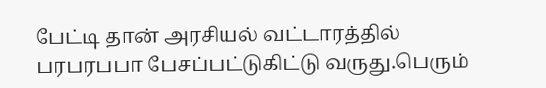பேட்டி தான் அரசியல் வட்டாரத்தில் பரபரபபா பேசப்பட்டுகிட்டு வருது.பெரும்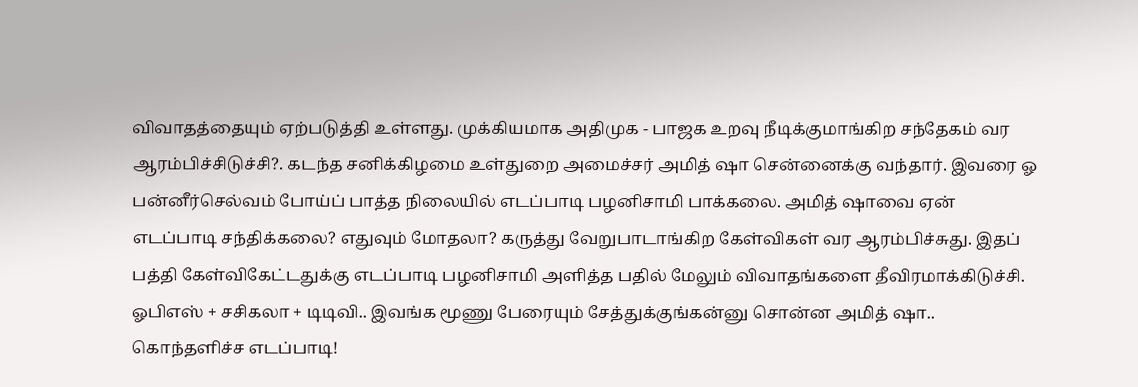விவாதத்தையும் ஏற்படுத்தி உள்ளது. முக்கியமாக அதிமுக - பாஜக உறவு நீடிக்குமாங்கிற சந்தேகம் வர ஆரம்பிச்சிடுச்சி?. கடந்த சனிக்கிழமை உள்துறை அமைச்சர் அமித் ஷா சென்னைக்கு வந்தார். இவரை ஓ பன்னீர்செல்வம் போய்ப் பாத்த நிலையில் எடப்பாடி பழனிசாமி பாக்கலை. அமித் ஷாவை ஏன் எடப்பாடி சந்திக்கலை? எதுவும் மோதலா? கருத்து வேறுபாடாங்கிற கேள்விகள் வர ஆரம்பிச்சுது. இதப் பத்தி கேள்விகேட்டதுக்கு எடப்பாடி பழனிசாமி அளித்த பதில் மேலும் விவாதங்களை தீவிரமாக்கிடுச்சி. ஓபிஎஸ் + சசிகலா + டிடிவி.. இவங்க மூணு பேரையும் சேத்துக்குங்கன்னு சொன்ன அமித் ஷா.. கொந்தளிச்ச எடப்பாடி!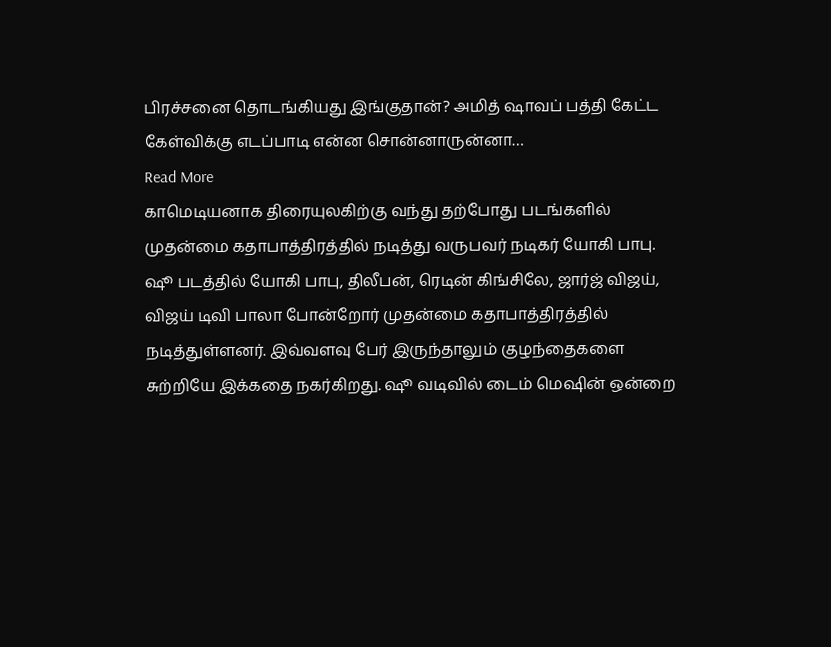பிரச்சனை தொடங்கியது இங்குதான்? அமித் ஷாவப் பத்தி கேட்ட கேள்விக்கு எடப்பாடி என்ன சொன்னாருன்னா…
Read More
காமெடியனாக திரையுலகிற்கு வந்து தற்போது படங்களில் முதன்மை கதாபாத்திரத்தில் நடித்து வருபவர் நடிகர் யோகி பாபு. ஷூ படத்தில் யோகி பாபு, திலீபன், ரெடின் கிங்சிலே, ஜார்ஜ் விஜய், விஜய் டிவி பாலா போன்றோர் முதன்மை கதாபாத்திரத்தில் நடித்துள்ளனர். இவ்வளவு பேர் இருந்தாலும் குழந்தைகளை சுற்றியே இக்கதை நகர்கிறது. ஷூ வடிவில் டைம் மெஷின் ஒன்றை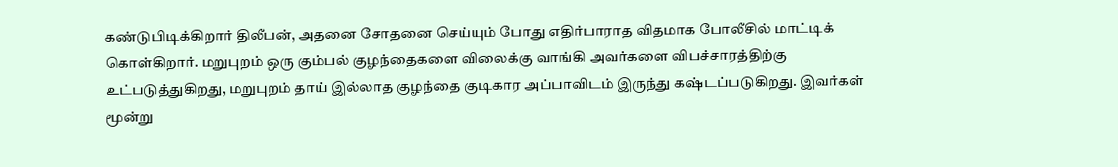கண்டுபிடிக்கிறார் திலீபன், அதனை சோதனை செய்யும் போது எதிர்பாராத விதமாக போலீசில் மாட்டிக் கொள்கிறார். மறுபுறம் ஒரு கும்பல் குழந்தைகளை விலைக்கு வாங்கி அவர்களை விபச்சாரத்திற்கு உட்படுத்துகிறது, மறுபுறம் தாய் இல்லாத குழந்தை குடிகார அப்பாவிடம் இருந்து கஷ்டப்படுகிறது. இவர்கள் மூன்று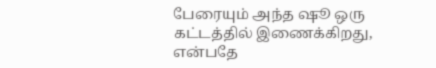பேரையும் அந்த ஷூ ஒரு கட்டத்தில் இணைக்கிறது, என்பதே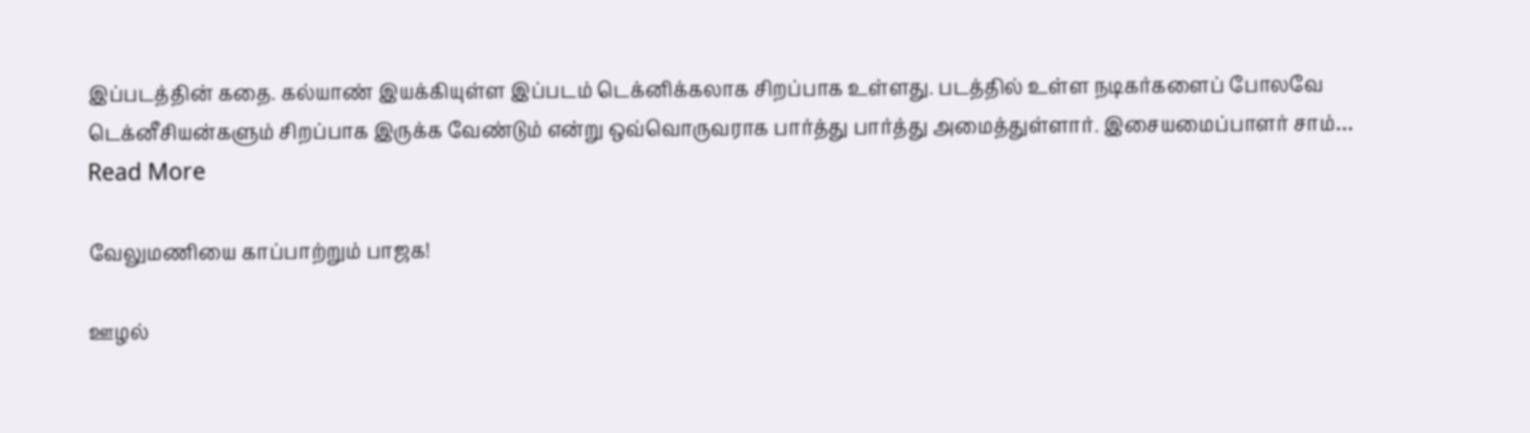இப்படத்தின் கதை. கல்யாண் இயக்கியுள்ள இப்படம் டெக்னிக்கலாக சிறப்பாக உள்ளது. படத்தில் உள்ள நடிகர்களைப் போலவே டெக்னீசியன்களும் சிறப்பாக இருக்க வேண்டும் என்று ஒவ்வொருவராக பார்த்து பார்த்து அமைத்துள்ளார். இசையமைப்பாளர் சாம்…
Read More

வேலுமணியை காப்பாற்றும் பாஜக!

ஊழல்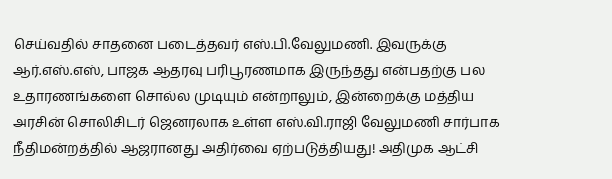செய்வதில் சாதனை படைத்தவர் எஸ்.பி.வேலுமணி. இவருக்கு ஆர்.எஸ்.எஸ், பாஜக ஆதரவு பரிபூரணமாக இருந்தது என்பதற்கு பல உதாரணங்களை சொல்ல முடியும் என்றாலும், இன்றைக்கு மத்திய அரசின் சொலிசிடர் ஜெனரலாக உள்ள எஸ்.வி.ராஜி வேலுமணி சார்பாக நீதிமன்றத்தில் ஆஜரானது அதிர்வை ஏற்படுத்தியது! அதிமுக ஆட்சி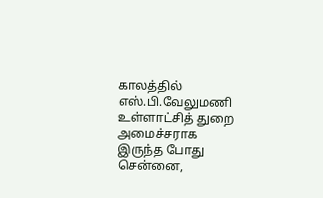காலத்தில் எஸ்.பி.வேலுமணி உள்ளாட்சித் துறை அமைச்சராக இருந்த போது சென்னை,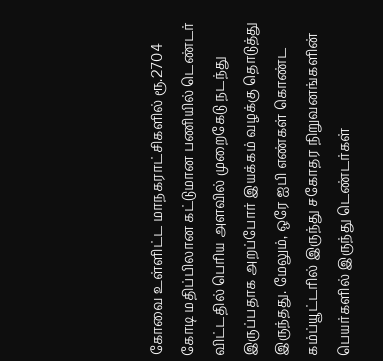கோவை உள்ளிட்ட மாநகராட்சிகளில் ரூ.2704 கோடி மதிப்பிலான கட்டுமான பணியில் டெண்டர் விட்டதில் பெரிய அளவில் முறைகேடு நடந்து இருப்பதாக அறப்போர் இயக்கம் வழக்கு தொடுத்து இருந்தது. மேலும், ஒரே ஐபி எண்கள் கொண்ட கம்ப்யூட்டரில் இருந்து சகோதர நிறுவனங்களின் பெயர்களில் இருந்து டெண்டர்கள்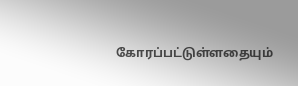கோரப்பட்டுள்ளதையும்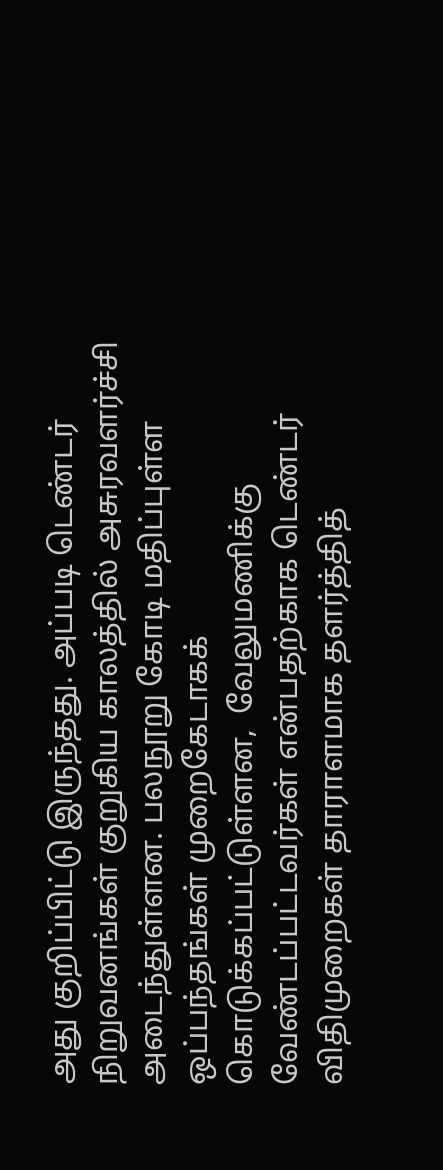அது குறிப்பிட்டு இருந்தது. அப்படி டெண்டர் நிறுவனங்கள் குறுகிய காலத்தில் அசுரவளர்ச்சி அடைந்துள்ளன. பலநூறு கோடி மதிப்புள்ள ஒப்பந்தங்கள் முறைகேடாகக் கொடுக்கப்பட்டுள்ளன,  வேலுமணிக்கு வேண்டப்பட்டவர்கள் என்பதற்காக டெண்டர் விதிமுறைகள் தாராளமாக தளர்த்தித்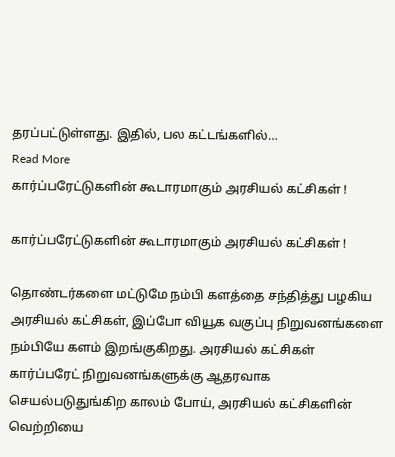தரப்பட்டுள்ளது. இதில், பல கட்டங்களில்…
Read More
கார்ப்பரேட்டுகளின் கூடாரமாகும் அரசியல் கட்சிகள் !

கார்ப்பரேட்டுகளின் கூடாரமாகும் அரசியல் கட்சிகள் !

தொண்டர்களை மட்டுமே நம்பி களத்தை சந்தித்து பழகிய அரசியல் கட்சிகள், இப்போ வியூக வகுப்பு நிறுவனங்களை நம்பியே களம் இறங்குகிறது. அரசியல் கட்சிகள் கார்ப்பரேட் நிறுவனங்களுக்கு ஆதரவாக செயல்படுதுங்கிற காலம் போய், அரசியல் கட்சிகளின் வெற்றியை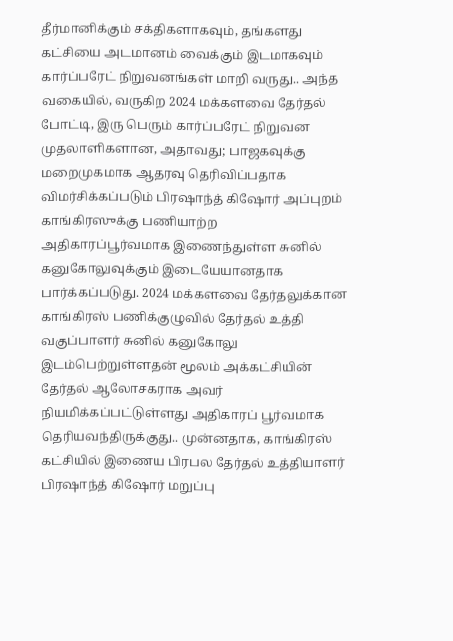தீர்மானிக்கும் சக்திகளாகவும், தங்களது கட்சியை அடமானம் வைக்கும் இடமாகவும் கார்ப்பரேட் நிறுவனங்கள் மாறி வருது.. அந்த வகையில், வருகிற 2024 மக்களவை தேர்தல் போட்டி, இரு பெரும் கார்ப்பரேட் நிறுவன முதலாளிகளான, அதாவது; பாஜகவுக்கு மறைமுகமாக ஆதரவு தெரிவிப்பதாக விமர்சிக்கப்படும் பிரஷாந்த் கிஷோர் அப்புறம் காங்கிரஸுக்கு பணியாற்ற அதிகாரப்பூர்வமாக இணைந்துள்ள சுனில் கனுகோலுவுக்கும் இடையேயானதாக பார்க்கப்படுது. 2024 மக்களவை தேர்தலுக்கான காங்கிரஸ் பணிக்குழுவில் தேர்தல் உத்தி வகுப்பாளர் சுனில் கனுகோலு இடம்பெற்றுள்ளதன் மூலம் அக்கட்சியின் தேர்தல் ஆலோசகராக அவர் நியமிக்கப்பட்டுள்ளது அதிகாரப் பூர்வமாக தெரியவந்திருக்குது.. முன்னதாக, காங்கிரஸ் கட்சியில் இணைய பிரபல தேர்தல் உத்தியாளர் பிரஷாந்த் கிஷோர் மறுப்பு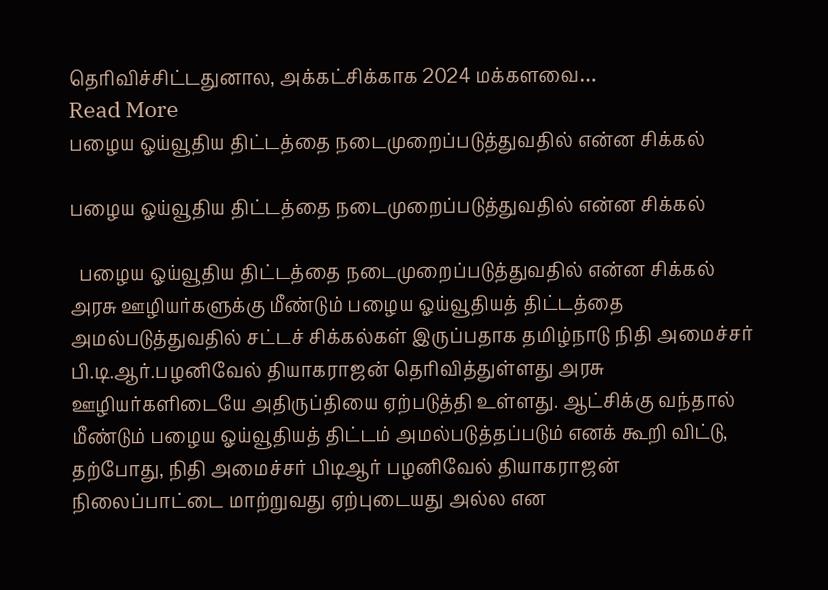தெரிவிச்சிட்டதுனால, அக்கட்சிக்காக 2024 மக்களவை…
Read More
பழைய ஓய்வூதிய திட்டத்தை நடைமுறைப்படுத்துவதில் என்ன சிக்கல்

பழைய ஓய்வூதிய திட்டத்தை நடைமுறைப்படுத்துவதில் என்ன சிக்கல்

  பழைய ஓய்வூதிய திட்டத்தை நடைமுறைப்படுத்துவதில் என்ன சிக்கல் அரசு ஊழியர்களுக்கு மீண்டும் பழைய ஓய்வூதியத் திட்டத்தை அமல்படுத்துவதில் சட்டச் சிக்கல்கள் இருப்பதாக தமிழ்நாடு நிதி அமைச்சர் பி.டி.ஆர்.பழனிவேல் தியாகராஜன் தெரிவித்துள்ளது அரசு ஊழியர்களிடையே அதிருப்தியை ஏற்படுத்தி உள்ளது. ஆட்சிக்கு வந்தால் மீண்டும் பழைய ஓய்வூதியத் திட்டம் அமல்படுத்தப்படும் எனக் கூறி விட்டு, தற்போது, நிதி அமைச்சர் பிடிஆர் பழனிவேல் தியாகராஜன் நிலைப்பாட்டை மாற்றுவது ஏற்புடையது அல்ல என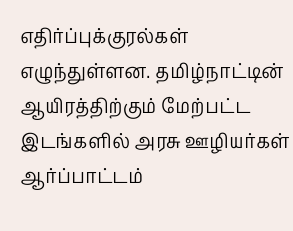எதிர்ப்புக்குரல்கள் எழுந்துள்ளன. தமிழ்நாட்டின் ஆயிரத்திற்கும் மேற்பட்ட இடங்களில் அரசு ஊழியர்கள் ஆர்ப்பாட்டம்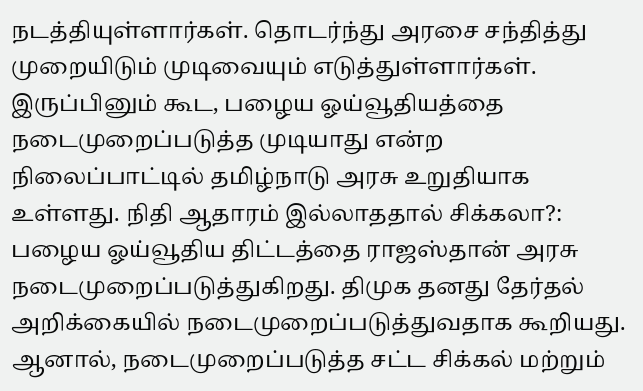நடத்தியுள்ளார்கள். தொடர்ந்து அரசை சந்தித்து முறையிடும் முடிவையும் எடுத்துள்ளார்கள். இருப்பினும் கூட, பழைய ஓய்வூதியத்தை நடைமுறைப்படுத்த முடியாது என்ற நிலைப்பாட்டில் தமிழ்நாடு அரசு உறுதியாக உள்ளது. நிதி ஆதாரம் இல்லாததால் சிக்கலா?: பழைய ஓய்வூதிய திட்டத்தை ராஜஸ்தான் அரசு நடைமுறைப்படுத்துகிறது. திமுக தனது தேர்தல் அறிக்கையில் நடைமுறைப்படுத்துவதாக கூறியது. ஆனால், நடைமுறைப்படுத்த சட்ட சிக்கல் மற்றும்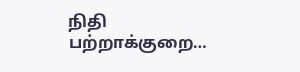நிதி பற்றாக்குறை…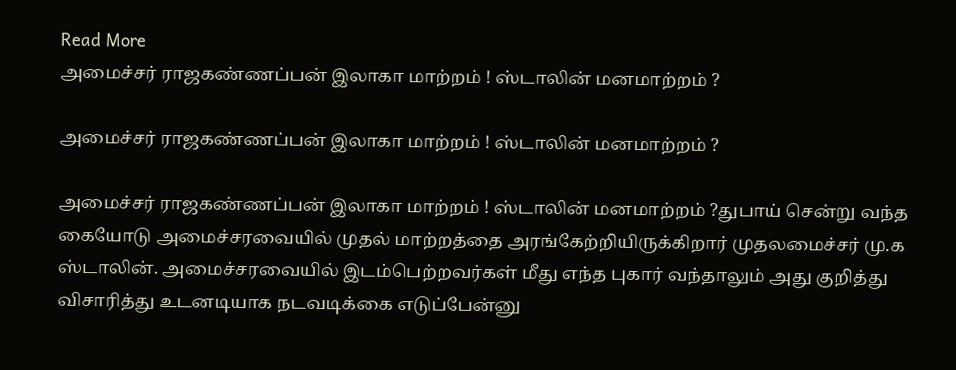Read More
அமைச்சர் ராஜகண்ணப்பன் இலாகா மாற்றம் ! ஸ்டாலின் மனமாற்றம் ?

அமைச்சர் ராஜகண்ணப்பன் இலாகா மாற்றம் ! ஸ்டாலின் மனமாற்றம் ?

அமைச்சர் ராஜகண்ணப்பன் இலாகா மாற்றம் ! ஸ்டாலின் மனமாற்றம் ?துபாய் சென்று வந்த கையோடு அமைச்சரவையில் முதல் மாற்றத்தை அரங்கேற்றியிருக்கிறார் முதலமைச்சர் மு.க ஸ்டாலின். அமைச்சரவையில் இடம்பெற்றவர்கள் மீது எந்த புகார் வந்தாலும் அது குறித்து விசாரித்து உடனடியாக நடவடிக்கை எடுப்பேன்னு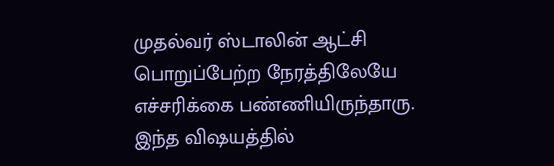முதல்வர் ஸ்டாலின் ஆட்சி பொறுப்பேற்ற நேரத்திலேயே எச்சரிக்கை பண்ணியிருந்தாரு. இந்த விஷயத்தில்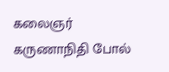கலைஞர் கருணாநிதி போல்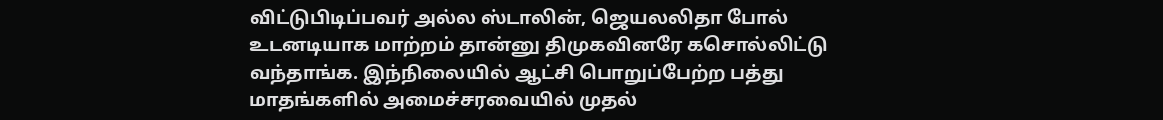விட்டுபிடிப்பவர் அல்ல ஸ்டாலின், ஜெயலலிதா போல் உடனடியாக மாற்றம் தான்னு திமுகவினரே கசொல்லிட்டு வந்தாங்க. இந்நிலையில் ஆட்சி பொறுப்பேற்ற பத்து மாதங்களில் அமைச்சரவையில் முதல்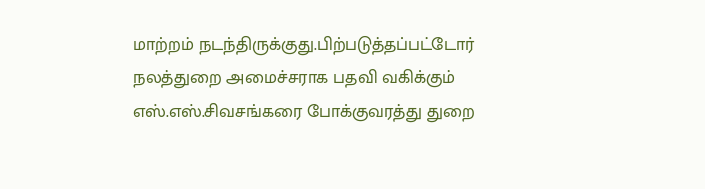மாற்றம் நடந்திருக்குது.பிற்படுத்தப்பட்டோர் நலத்துறை அமைச்சராக பதவி வகிக்கும் எஸ்.எஸ்.சிவசங்கரை போக்குவரத்து துறை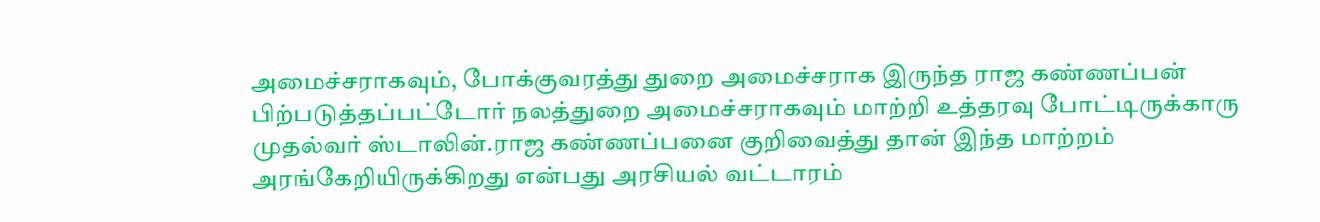அமைச்சராகவும், போக்குவரத்து துறை அமைச்சராக இருந்த ராஜ கண்ணப்பன் பிற்படுத்தப்பட்டோர் நலத்துறை அமைச்சராகவும் மாற்றி உத்தரவு போட்டிருக்காரு முதல்வர் ஸ்டாலின்.ராஜ கண்ணப்பனை குறிவைத்து தான் இந்த மாற்றம் அரங்கேறியிருக்கிறது என்பது அரசியல் வட்டாரம்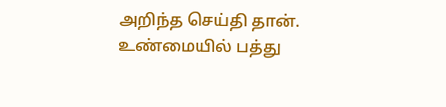அறிந்த செய்தி தான். உண்மையில் பத்து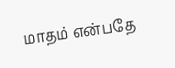மாதம் என்பதே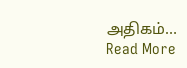அதிகம்…
Read More